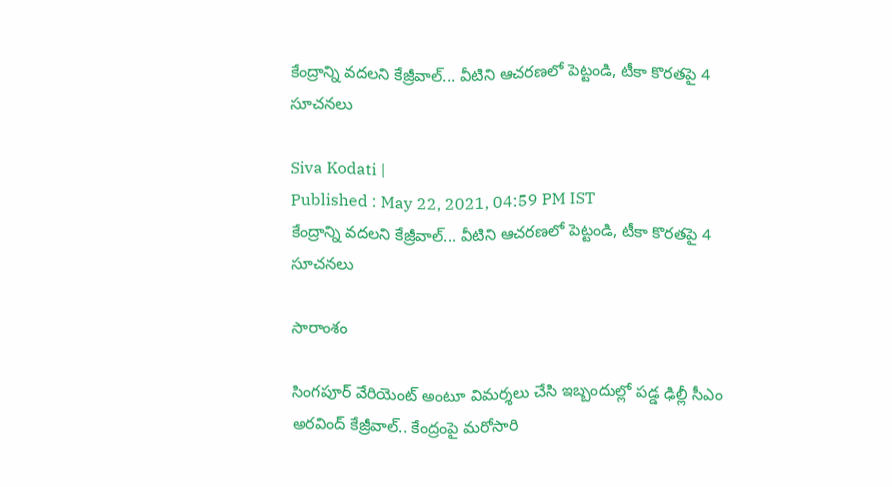కేంద్రాన్ని వదలని కేజ్రీవాల్... వీటిని ఆచరణలో పెట్టండి, టీకా కొరతపై 4 సూచనలు

Siva Kodati |
Published : May 22, 2021, 04:59 PM IST
కేంద్రాన్ని వదలని కేజ్రీవాల్... వీటిని ఆచరణలో పెట్టండి, టీకా కొరతపై 4 సూచనలు

సారాంశం

సింగపూర్ వేరియెంట్ అంటూ విమర్శలు చేసి ఇబ్బందుల్లో పడ్డ ఢిల్లీ సీఎం అరవింద్ కేజ్రీవాల్.. కేంద్రంపై మరోసారి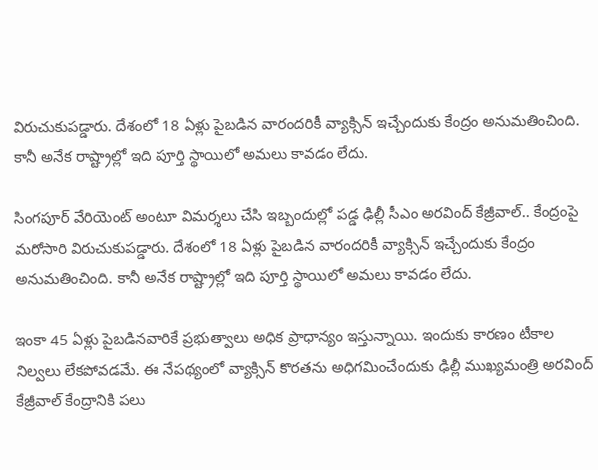విరుచుకుపడ్డారు. దేశంలో 18 ఏళ్లు పైబడిన వారందరికీ వ్యాక్సిన్‌ ఇచ్చేందుకు కేంద్రం అనుమతించింది. కానీ అనేక రాష్ట్రాల్లో ఇది పూర్తి స్థాయిలో అమలు కావడం లేదు.

సింగపూర్ వేరియెంట్ అంటూ విమర్శలు చేసి ఇబ్బందుల్లో పడ్డ ఢిల్లీ సీఎం అరవింద్ కేజ్రీవాల్.. కేంద్రంపై మరోసారి విరుచుకుపడ్డారు. దేశంలో 18 ఏళ్లు పైబడిన వారందరికీ వ్యాక్సిన్‌ ఇచ్చేందుకు కేంద్రం అనుమతించింది. కానీ అనేక రాష్ట్రాల్లో ఇది పూర్తి స్థాయిలో అమలు కావడం లేదు.

ఇంకా 45 ఏళ్లు పైబడినవారికే ప్రభుత్వాలు అధిక ప్రాధాన్యం ఇస్తున్నాయి. ఇందుకు కారణం టీకాల నిల్వలు లేకపోవడమే. ఈ నేపథ్యంలో వ్యాక్సిన్ కొరతను అధిగమించేందుకు ఢిల్లీ ముఖ్యమంత్రి అరవింద్‌ కేజ్రీవాల్‌ కేంద్రానికి పలు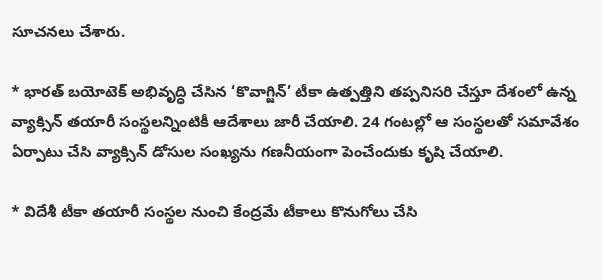సూచనలు చేశారు.

* భారత్‌ బయోటెక్ అభివృద్ధి చేసిన ‘కొవాగ్జిన్‌’ టీకా ఉత్పత్తిని తప్పనిసరి చేస్తూ దేశంలో ఉన్న వ్యాక్సిన్‌ తయారీ సంస్థలన్నింటికీ ఆదేశాలు జారీ చేయాలి. 24 గంటల్లో ఆ సంస్థలతో సమావేశం ఏర్పాటు చేసి వ్యాక్సిన్ డోసుల సంఖ్యను గణనీయంగా పెంచేందుకు కృషి చేయాలి.

* విదేశీ టీకా తయారీ సంస్థల నుంచి కేంద్రమే టీకాలు కొనుగోలు చేసి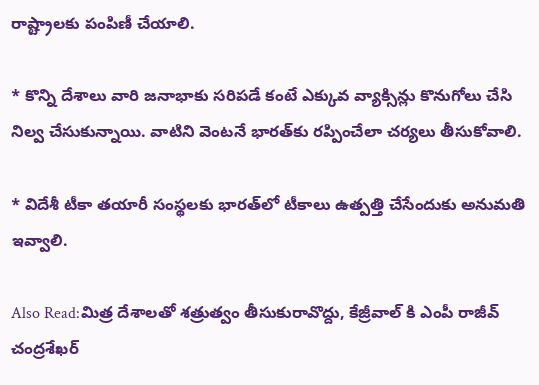రాష్ట్రాలకు పంపిణీ చేయాలి.

* కొన్ని దేశాలు వారి జనాభాకు సరిపడే కంటే ఎక్కువ వ్యాక్సిన్లు కొనుగోలు చేసి నిల్వ చేసుకున్నాయి. వాటిని వెంటనే భారత్‌కు రప్పించేలా చర్యలు తీసుకోవాలి.

* విదేశీ టీకా తయారీ సంస్థలకు భారత్‌లో టీకాలు ఉత్పత్తి చేసేందుకు అనుమతి ఇవ్వాలి.

Also Read:మిత్ర దేశాలతో శత్రుత్వం తీసుకురావొద్దు, కేజ్రీవాల్ కి ఎంపీ రాజీవ్ చంద్రశేఖర్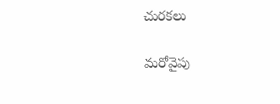చురకలు

మరోవైపు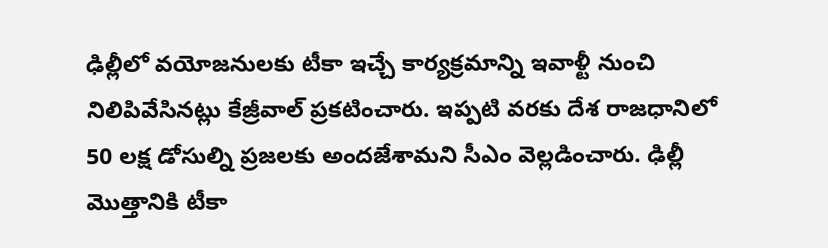ఢిల్లీలో వయోజనులకు టీకా ఇచ్చే కార్యక్రమాన్ని ఇవాళ్టీ నుంచి నిలిపివేసినట్లు కేజ్రీవాల్‌ ప్రకటించారు. ఇప్పటి వరకు దేశ రాజధానిలో 50 లక్ష డోసుల్ని ప్రజలకు అందజేశామని సీఎం వెల్లడించారు. ఢిల్లీ మొత్తానికి టీకా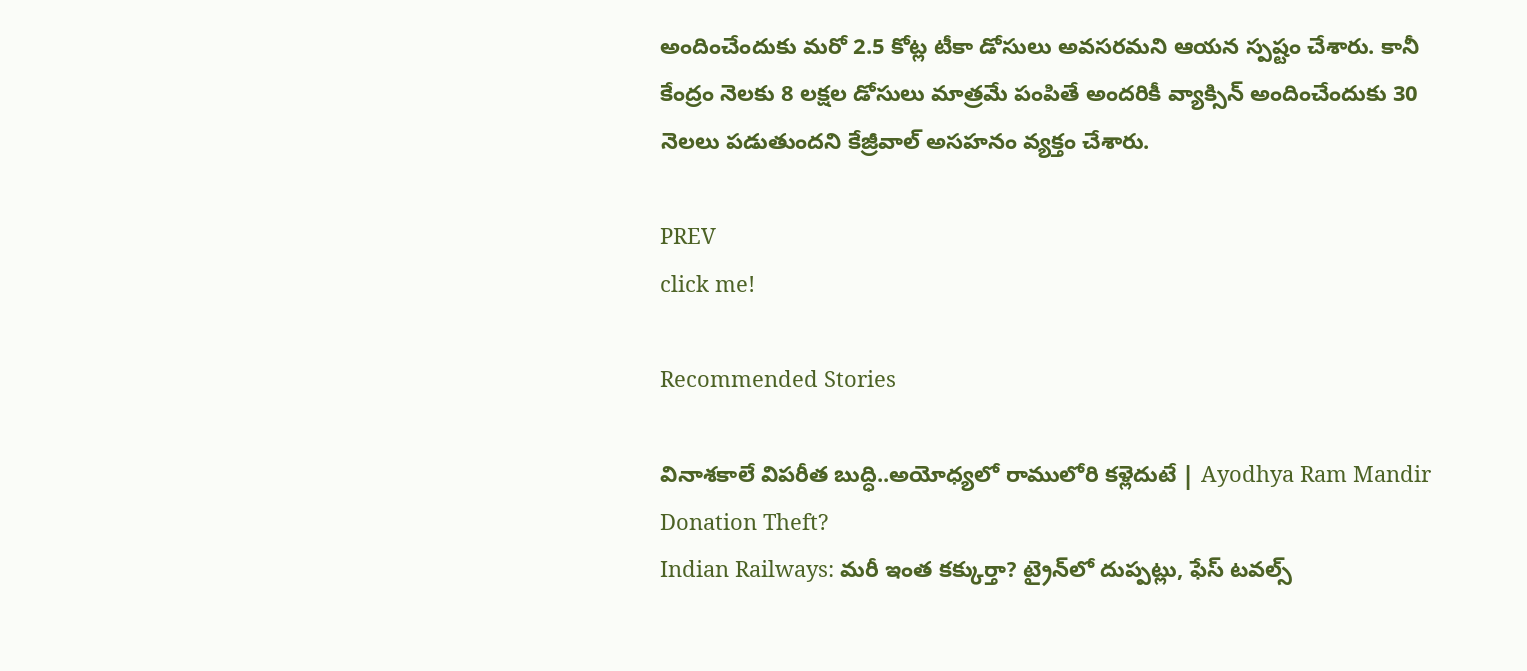అందించేందుకు మరో 2.5 కోట్ల టీకా డోసులు అవసరమని ఆయన స్పష్టం చేశారు. కానీ కేంద్రం నెలకు 8 లక్షల డోసులు మాత్రమే పంపితే అందరికీ వ్యాక్సిన్‌ అందించేందుకు 30 నెలలు పడుతుందని కేజ్రీవాల్ అసహనం వ్యక్తం చేశారు.

PREV
click me!

Recommended Stories

వినాశకాలే విపరీత బుద్ధి..అయోధ్యలో రాములోరి కళ్లెదుటే | Ayodhya Ram Mandir Donation Theft?
Indian Railways: మరీ ఇంత కక్కుర్తా? ట్రైన్‍లో దుప్పట్లు, ఫేస్ టవల్స్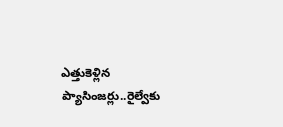ఎత్తుకెళ్లిన ప్యాసింజర్లు..రైల్వేకు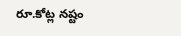రూ.కోట్ల నష్టం